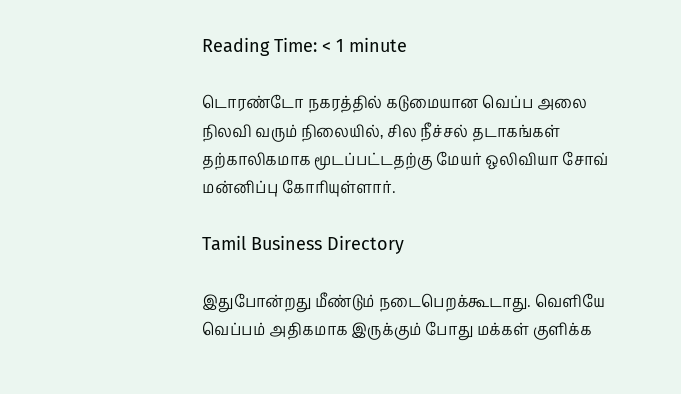Reading Time: < 1 minute

டொரண்டோ நகரத்தில் கடுமையான வெப்ப அலை நிலவி வரும் நிலையில், சில நீச்சல் தடாகங்கள் தற்காலிகமாக மூடப்பட்டதற்கு மேயர் ஒலிவியா சோவ் மன்னிப்பு கோரியுள்ளார்.

Tamil Business Directory

இதுபோன்றது மீண்டும் நடைபெறக்கூடாது. வெளியே வெப்பம் அதிகமாக இருக்கும் போது மக்கள் குளிக்க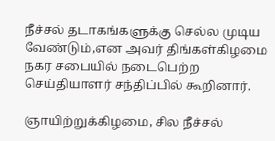நீச்சல் தடாகங்களுக்கு செல்ல முடிய வேண்டும்,என அவர் திங்கள்கிழமை நகர சபையில் நடைபெற்ற செய்தியாளர் சந்திப்பில் கூறினார்.

ஞாயிற்றுக்கிழமை, சில நீச்சல்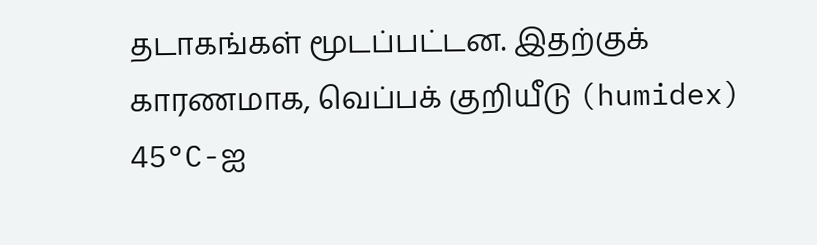தடாகங்கள் மூடப்பட்டன. இதற்குக் காரணமாக, வெப்பக் குறியீடு (humidex) 45°C-ஐ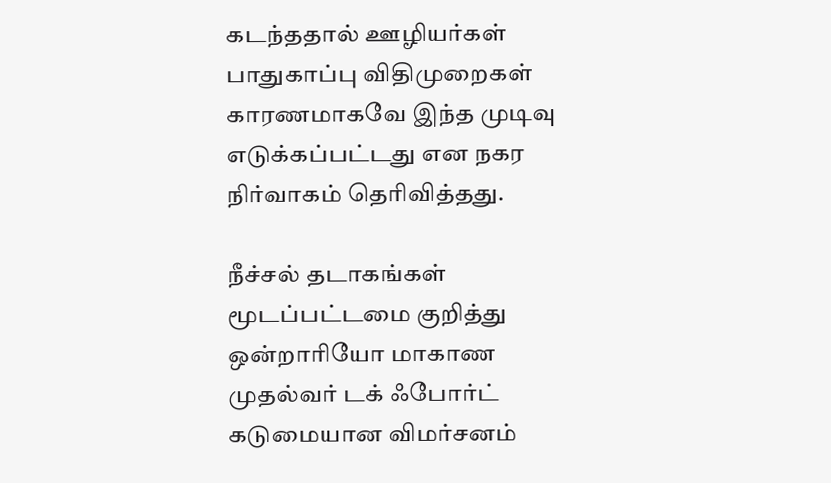கடந்ததால் ஊழியர்கள் பாதுகாப்பு விதிமுறைகள் காரணமாகவே இந்த முடிவு எடுக்கப்பட்டது என நகர நிர்வாகம் தெரிவித்தது.

நீச்சல் தடாகங்கள் மூடப்பட்டமை குறித்து ஒன்றாரியோ மாகாண முதல்வர் டக் ஃபோர்ட் கடுமையான விமர்சனம்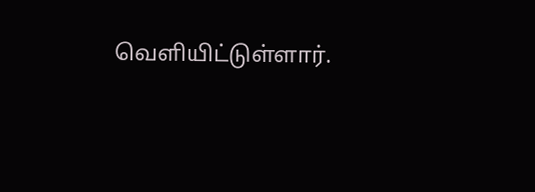வெளியிட்டுள்ளார்.